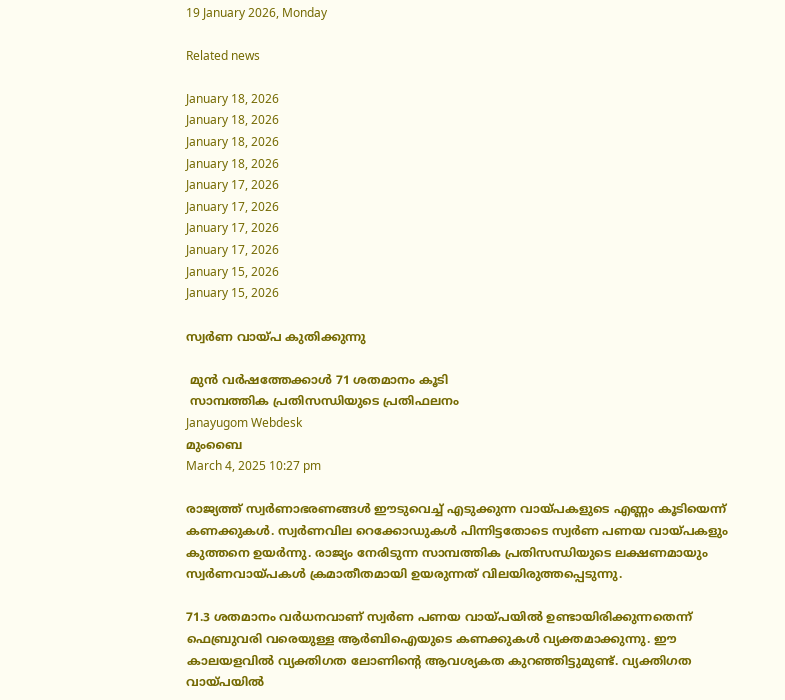19 January 2026, Monday

Related news

January 18, 2026
January 18, 2026
January 18, 2026
January 18, 2026
January 17, 2026
January 17, 2026
January 17, 2026
January 17, 2026
January 15, 2026
January 15, 2026

സ്വര്‍ണ വായ്പ കുതിക്കുന്നു

 മുന്‍ വര്‍ഷത്തേക്കാള്‍ 71 ശതമാനം കൂടി
 സാമ്പത്തിക പ്രതിസന്ധിയുടെ പ്രതിഫലനം
Janayugom Webdesk
മുംബൈ
March 4, 2025 10:27 pm

രാജ്യത്ത് സ്വർണാഭരണങ്ങൾ ഈടുവെച്ച് എടുക്കുന്ന വായ്പകളുടെ എണ്ണം കൂടിയെന്ന് കണക്കുകള്‍. സ്വ‍ർണവില റെക്കോ‍ഡുകൾ പിന്നിട്ടതോടെ സ്വർണ പണയ വായ്പകളും കുത്തനെ ഉയർന്നു. രാജ്യം നേരിടുന്ന സാമ്പത്തിക പ്രതിസന്ധിയുടെ ലക്ഷണമായും സ്വര്‍ണവായ്പകള്‍ ക്രമാതീതമായി ഉയരുന്നത് വിലയിരുത്തപ്പെടുന്നു.

71.3 ശതമാനം വർധനവാണ് സ്വ‍ർണ പണയ വായ്പയിൽ ഉണ്ടായിരിക്കുന്നതെന്ന് ഫെബ്രുവരി വരെയുള്ള ആര്‍ബിഐയുടെ കണക്കുകള്‍ വ്യക്തമാക്കുന്നു. ഈ കാലയളവിൽ വ്യക്തിഗത ലോണിന്റെ ആവശ്യകത കുറഞ്ഞിട്ടുമുണ്ട്. വ്യക്തിഗത വായ്പയില്‍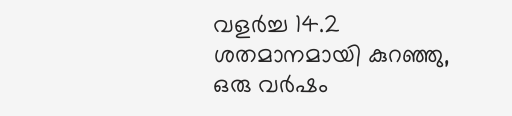വളർച്ച 14.2 ശതമാനമായി കുറഞ്ഞു, ഒരു വർഷം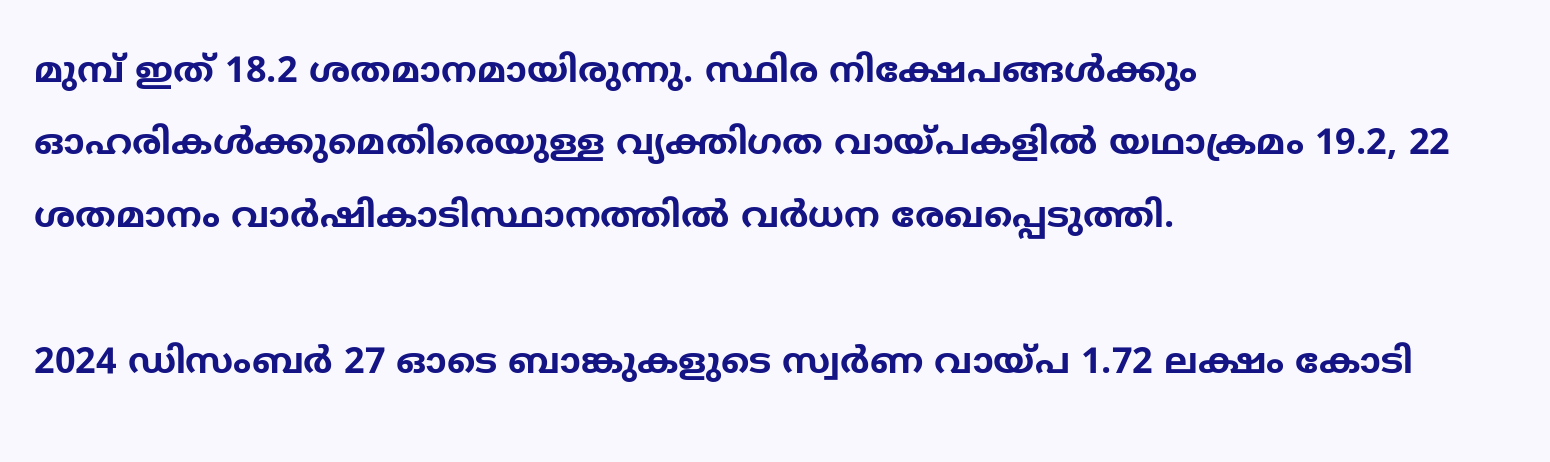മുമ്പ് ഇത് 18.2 ശതമാനമായിരുന്നു. സ്ഥിര നിക്ഷേപങ്ങൾക്കും ഓഹരികൾക്കുമെതിരെയുള്ള വ്യക്തിഗത വായ്‌പകളിൽ യഥാക്രമം 19.2, 22 ശതമാനം വാർഷികാടിസ്ഥാനത്തിൽ വർധന രേഖപ്പെടുത്തി.

2024 ഡിസംബർ 27 ഓടെ ബാങ്കുകളുടെ സ്വർണ വായ്‌പ 1.72 ലക്ഷം കോടി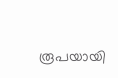രൂപയായി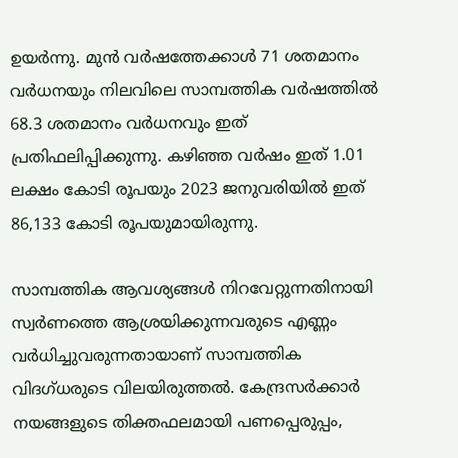ഉയർന്നു. മുൻ വർഷത്തേക്കാൾ 71 ശതമാനം വർധനയും നിലവിലെ സാമ്പത്തിക വർഷത്തിൽ 68.3 ശതമാനം വർധനവും ഇത് പ്രതിഫലിപ്പിക്കുന്നു. കഴിഞ്ഞ വർഷം ഇത് 1.01 ലക്ഷം കോടി രൂപയും 2023 ജനുവരിയിൽ ഇത് 86,133 കോടി രൂപയുമായിരുന്നു.

സാമ്പത്തിക ആവശ്യങ്ങൾ നിറവേറ്റുന്നതിനായി സ്വർണത്തെ ആശ്രയിക്കുന്നവരുടെ എണ്ണം വർധിച്ചുവരുന്നതായാണ് സാമ്പത്തിക വിദഗ്‌ധരുടെ വിലയിരുത്തല്‍. കേന്ദ്രസര്‍ക്കാര്‍ നയങ്ങളുടെ തിക്തഫലമായി പണപ്പെരുപ്പം,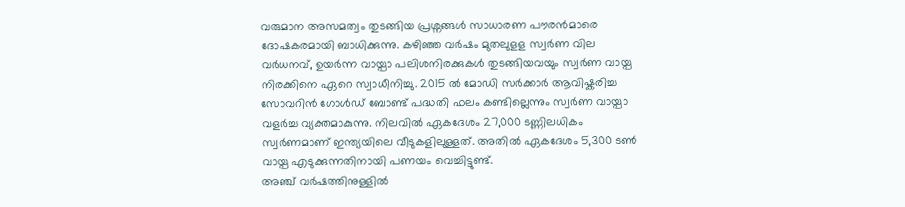വരുമാന അസമത്വം തുടങ്ങിയ പ്രശ്നങ്ങള്‍ സാധാരണ പൗരന്‍മാരെ ദോഷകരമായി ബാധിക്കുന്നു. കഴിഞ്ഞ വര്‍ഷം മുതലുളള സ്വര്‍ണ വില വര്‍ധനവ്, ഉയര്‍ന്ന വായ്പാ പലിശനിരക്കുകള്‍ തുടങ്ങിയവയും സ്വര്‍ണ വായ്പ നിരക്കിനെ ഏറെ സ്വാധീനിച്ചു. 2015 ല്‍ മോഡി സര്‍ക്കാര്‍ ആവിഷ്കരിച്ച സോവറിന്‍ ഗോള്‍ഡ് ബോണ്ട് പദ്ധതി ഫലം കണ്ടില്ലെന്നും സ്വര്‍ണ വായ്പാ വളര്‍ച്ച വ്യക്തമാകുന്നു. നിലവിൽ ഏകദേശം 27,000 ടണ്ണിലധികം സ്വർണമാണ് ഇന്ത്യയിലെ വീടുകളിലുള്ളത്. അതിൽ ഏകദേശം 5,300 ടൺ വായ്പ എടുക്കുന്നതിനായി പണയം വെച്ചിട്ടുണ്ട്.
അഞ്ച് വർഷത്തിനുള്ളിൽ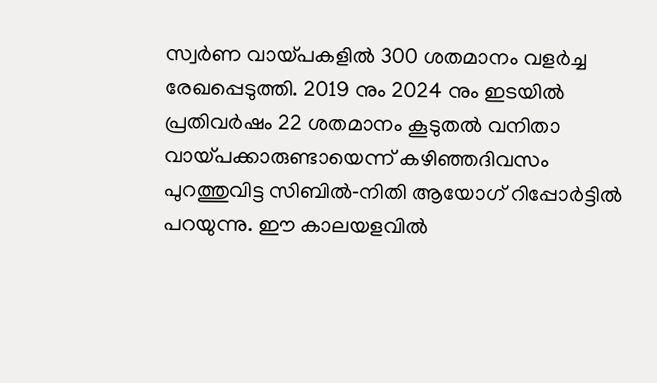സ്വർണ വായ്‌പകളിൽ 300 ശതമാനം വളർച്ച രേഖപ്പെടുത്തി. 2019 നും 2024 നും ഇടയിൽ പ്രതിവർഷം 22 ശതമാനം കൂടുതൽ വനിതാ വായ്പക്കാരുണ്ടായെന്ന് കഴിഞ്ഞദിവസം പുറത്തുവിട്ട സിബിൽ‑നിതി ആയോഗ് റിപ്പോർട്ടില്‍ പറയുന്നു. ഈ കാലയളവില്‍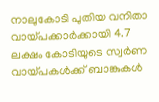നാലുകോടി പുതിയ വനിതാ വായ്പക്കാർക്കായി 4.7 ലക്ഷം കോടിയുടെ സ്വർണ വായ്പകൾക്ക് ബാങ്കുകള്‍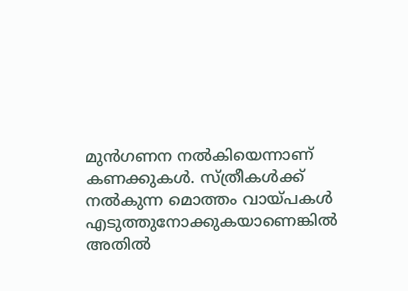മുൻഗണന നൽകിയെന്നാണ് കണക്കുകള്‍. സ്‌ത്രീകൾക്ക് നൽകുന്ന മൊത്തം വായ്‌പകള്‍ എടുത്തുനോക്കുകയാണെങ്കില്‍ അതില്‍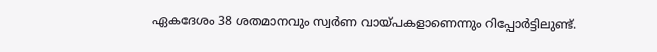ഏകദേശം 38 ശതമാനവും സ്വർണ വായ്പകളാണെന്നും റിപ്പോര്‍ട്ടിലുണ്ട്.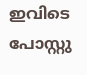ഇവിടെ പോസ്റ്റു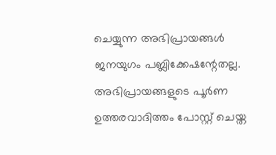ചെയ്യുന്ന അഭിപ്രായങ്ങള്‍ ജനയുഗം പബ്ലിക്കേഷന്റേതല്ല. അഭിപ്രായങ്ങളുടെ പൂര്‍ണ ഉത്തരവാദിത്തം പോസ്റ്റ് ചെയ്ത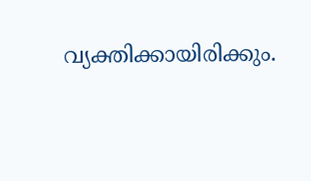വ്യക്തിക്കായിരിക്കും.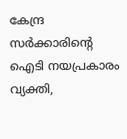കേന്ദ്ര സര്‍ക്കാരിന്റെ ഐടി നയപ്രകാരം വ്യക്തി,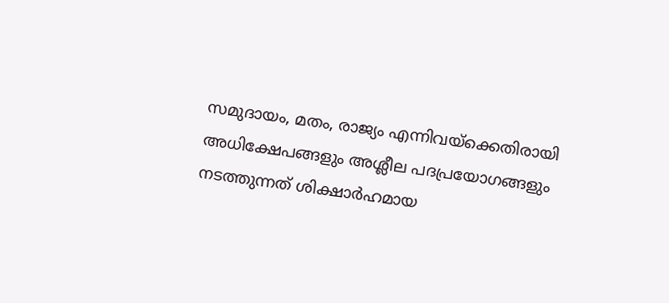സമുദായം, മതം, രാജ്യം എന്നിവയ്‌ക്കെതിരായി അധിക്ഷേപങ്ങളും അശ്ലീല പദപ്രയോഗങ്ങളും നടത്തുന്നത് ശിക്ഷാര്‍ഹമായ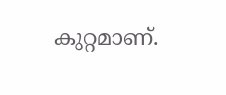കുറ്റമാണ്.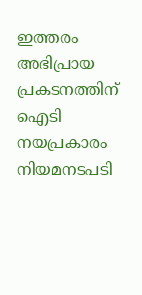ഇത്തരം അഭിപ്രായ പ്രകടനത്തിന് ഐടി നയപ്രകാരം നിയമനടപടി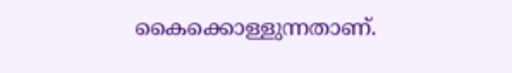കൈക്കൊള്ളുന്നതാണ്.